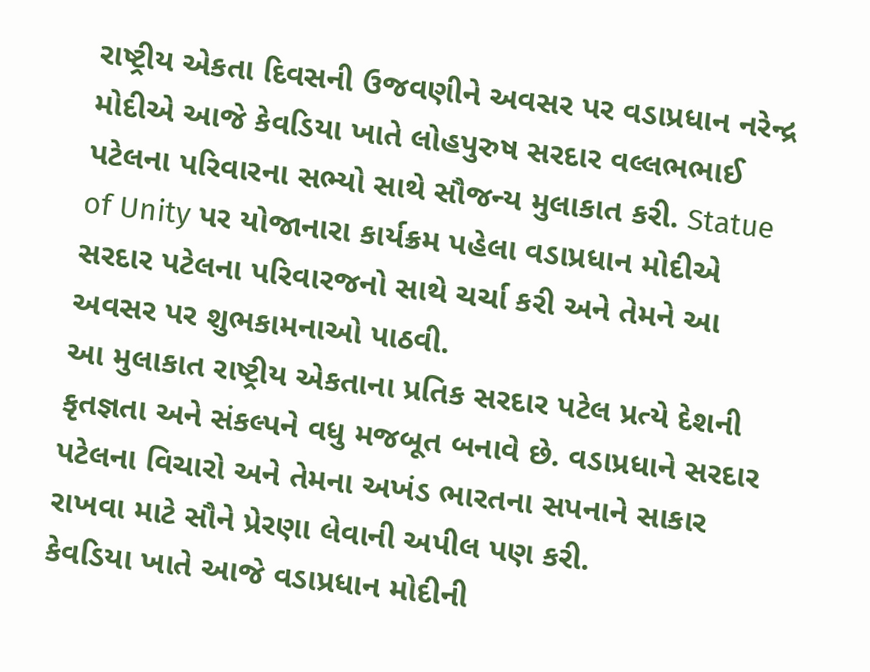રાષ્ટ્રીય એકતા દિવસની ઉજવણીને અવસર પર વડાપ્રધાન નરેન્દ્ર મોદીએ આજે કેવડિયા ખાતે લોહપુરુષ સરદાર વલ્લભભાઈ પટેલના પરિવારના સભ્યો સાથે સૌજન્ય મુલાકાત કરી. Statue of Unity પર યોજાનારા કાર્યક્રમ પહેલા વડાપ્રધાન મોદીએ સરદાર પટેલના પરિવારજનો સાથે ચર્ચા કરી અને તેમને આ અવસર પર શુભકામનાઓ પાઠવી.
આ મુલાકાત રાષ્ટ્રીય એકતાના પ્રતિક સરદાર પટેલ પ્રત્યે દેશની કૃતજ્ઞતા અને સંકલ્પને વધુ મજબૂત બનાવે છે. વડાપ્રધાને સરદાર પટેલના વિચારો અને તેમના અખંડ ભારતના સપનાને સાકાર રાખવા માટે સૌને પ્રેરણા લેવાની અપીલ પણ કરી.
કેવડિયા ખાતે આજે વડાપ્રધાન મોદીની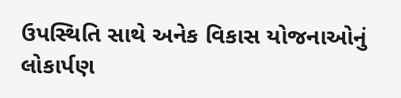ઉપસ્થિતિ સાથે અનેક વિકાસ યોજનાઓનું લોકાર્પણ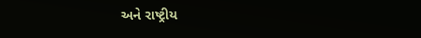અને રાષ્ટ્રીય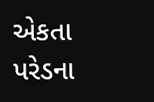એકતા પરેડના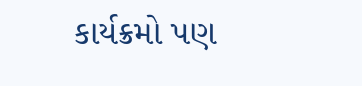કાર્યક્રમો પણ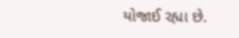યોજાઈ રહ્યા છે.